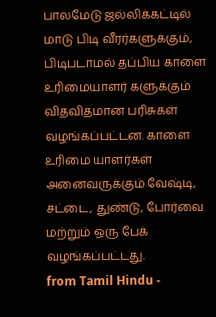பாலமேடு ஜல்லிக்கட்டில் மாடு பிடி வீரர்களுக்கும், பிடிபடாமல் தப்பிய காளை உரிமையாளர் களுக்கும் விதவிதமான பரிசுகள் வழங்கப்பட்டன. காளை உரிமை யாளர்கள் அனைவருக்கும் வேஷ்டி, சட்டை, துண்டு, போர்வை மற்றும் ஒரு பேக் வழங்கப்பட்டது.
from Tamil Hindu -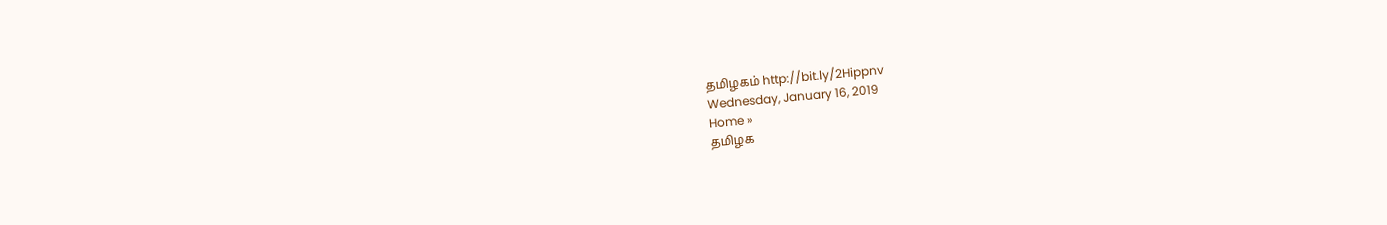தமிழகம் http://bit.ly/2Hippnv
Wednesday, January 16, 2019
Home »
தமிழக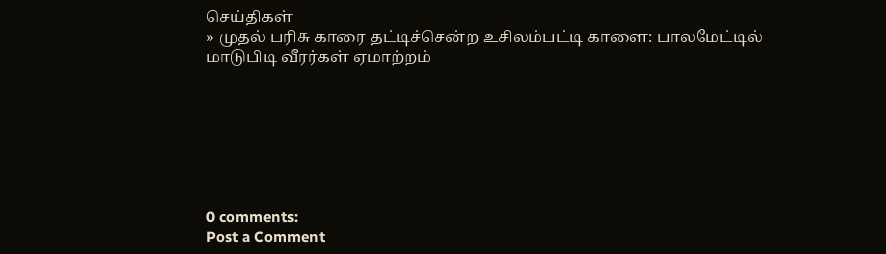செய்திகள்
» முதல் பரிசு காரை தட்டிச்சென்ற உசிலம்பட்டி காளை: பாலமேட்டில் மாடுபிடி வீரர்கள் ஏமாற்றம்







0 comments:
Post a Comment